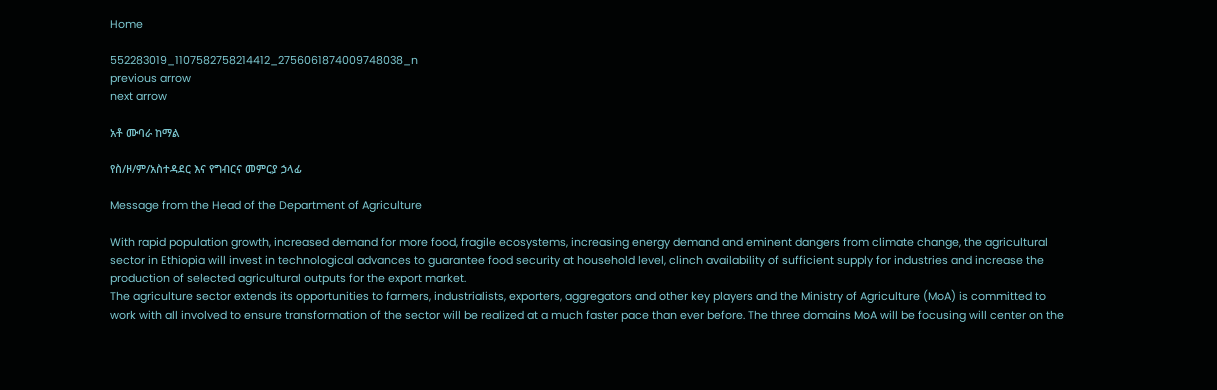Home

552283019_1107582758214412_2756061874009748038_n
previous arrow
next arrow

አቶ ሙባራ ከማል

የስ/ዞ/ም/አስተዳደር እና የግብርና መምርያ ኃላፊ

Message from the Head of the Department of Agriculture

With rapid population growth, increased demand for more food, fragile ecosystems, increasing energy demand and eminent dangers from climate change, the agricultural sector in Ethiopia will invest in technological advances to guarantee food security at household level, clinch availability of sufficient supply for industries and increase the production of selected agricultural outputs for the export market.
The agriculture sector extends its opportunities to farmers, industrialists, exporters, aggregators and other key players and the Ministry of Agriculture (MoA) is committed to work with all involved to ensure transformation of the sector will be realized at a much faster pace than ever before. The three domains MoA will be focusing will center on the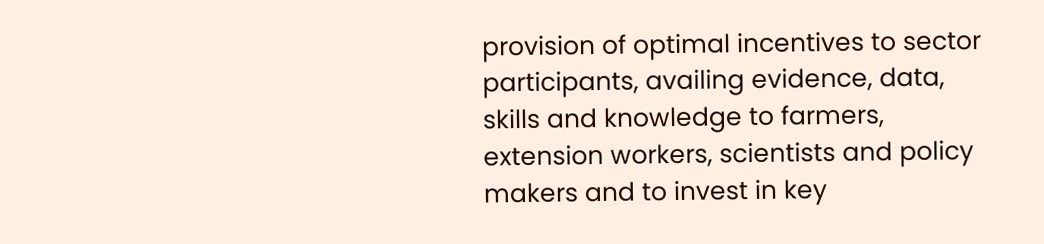provision of optimal incentives to sector participants, availing evidence, data, skills and knowledge to farmers, extension workers, scientists and policy makers and to invest in key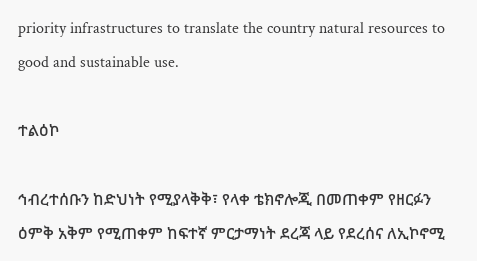priority infrastructures to translate the country natural resources to good and sustainable use.

ተልዕኮ

ኅብረተሰቡን ከድህነት የሚያላቅቅ፣ የላቀ ቴክኖሎጂ በመጠቀም የዘርፉን ዕምቅ አቅም የሚጠቀም ከፍተኛ ምርታማነት ደረጃ ላይ የደረሰና ለኢኮኖሚ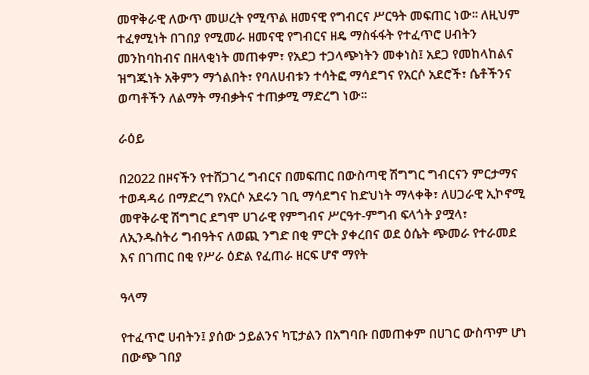መዋቅራዊ ለውጥ መሠረት የሚጥል ዘመናዊ የግብርና ሥርዓት መፍጠር ነው፡፡ ለዚህም ተፈፃሚነት በገበያ የሚመራ ዘመናዊ የግብርና ዘዴ ማስፋፋት የተፈጥሮ ሀብትን መንከባከብና በዘላቂነት መጠቀም፣ የአደጋ ተጋላጭነትን መቀነስ፤ አደጋ የመከላከልና ዝግጁነት አቅምን ማጎልበት፣ የባለሀብቱን ተሳትፎ ማሳደግና የአርሶ አደሮች፣ ሴቶችንና ወጣቶችን ለልማት ማብቃትና ተጠቃሚ ማድረግ ነው፡፡

ራዕይ

በ2022 በዞናችን የተሸጋገረ ግብርና በመፍጠር በውስጣዊ ሽግግር ግብርናን ምርታማና ተወዳዳሪ በማድረግ የአርሶ አደሩን ገቢ ማሳደግና ከድህነት ማላቀቅ፣ ለሀጋራዊ ኢኮኖሚ መዋቅራዊ ሽግግር ደግሞ ሀገራዊ የምግብና ሥርዓተ-ምግብ ፍላጎት ያሟላ፣ ለኢንዱስትሪ ግብዓትና ለወጪ ንግድ በቂ ምርት ያቀረበና ወደ ዕሴት ጭመራ የተራመደ እና በገጠር በቂ የሥራ ዕድል የፈጠራ ዘርፍ ሆኖ ማየት

ዓላማ

የተፈጥሮ ሀብትን፤ ያሰው ኃይልንና ካፒታልን በአግባቡ በመጠቀም በሀገር ውስጥም ሆነ በውጭ ገበያ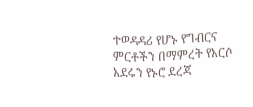ተወዳዳሪ የሆኑ የግብርና ምርቶችን በማምረት የአርሶ አደሩን የኑሮ ደረጃ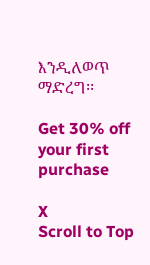እንዲለወጥ ማድረግ፡፡

Get 30% off your first purchase

X
Scroll to Top